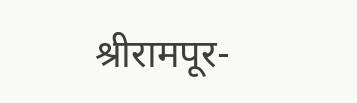श्रीरामपूर-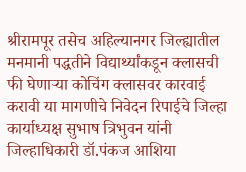श्रीरामपूर तसेच अहिल्यानगर जिल्ह्यातील मनमानी पद्धतीने विद्यार्थ्यांकडून क्लासची फी घेणाऱ्या कोचिंग क्लासवर कारवाई करावी या मागणीचे निवेदन रिपाईचे जिल्हा कार्याध्यक्ष सुभाष त्रिभुवन यांनी जिल्हाधिकारी डॉ.पंकज आशिया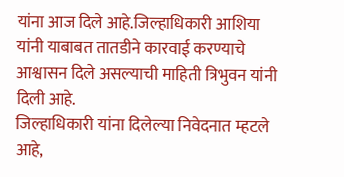यांना आज दिले आहे.जिल्हाधिकारी आशिया यांनी याबाबत तातडीने कारवाई करण्याचे आश्वासन दिले असल्याची माहिती त्रिभुवन यांनी दिली आहे.
जिल्हाधिकारी यांना दिलेल्या निवेदनात म्हटले आहे,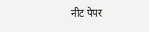नीट पेपर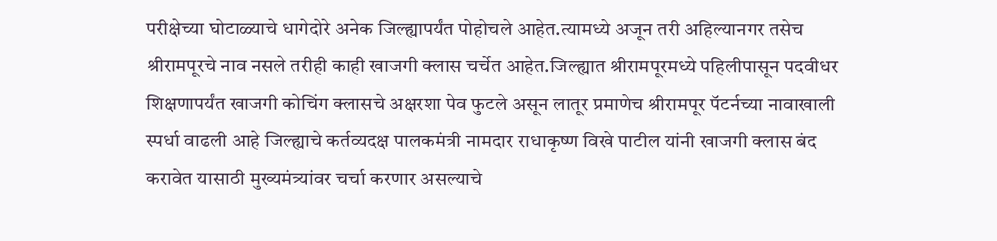परीक्षेच्या घोटाळ्याचे धागेदोरे अनेक जिल्ह्यापर्यंत पोहोचले आहेत.त्यामध्ये अजून तरी अहिल्यानगर तसेच श्रीरामपूरचे नाव नसले तरीही काही खाजगी क्लास चर्चेत आहेत.जिल्ह्यात श्रीरामपूरमध्ये पहिलीपासून पदवीधर शिक्षणापर्यंत खाजगी कोचिंग क्लासचे अक्षरशा पेव फुटले असून लातूर प्रमाणेच श्रीरामपूर पॅटर्नच्या नावाखाली स्पर्धा वाढली आहे जिल्ह्याचे कर्तव्यदक्ष पालकमंत्री नामदार राधाकृष्ण विखे पाटील यांनी खाजगी क्लास बंद करावेत यासाठी मुख्यमंत्र्यांवर चर्चा करणार असल्याचे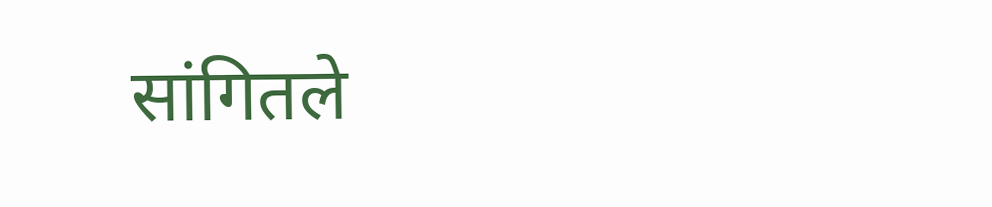सांगितले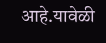आहे.यावेळी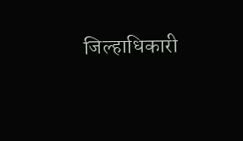जिल्हाधिकारी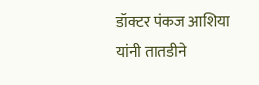डॉक्टर पंकज आशिया यांनी तातडीने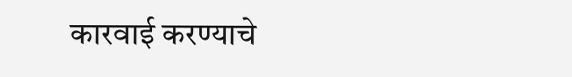कारवाई करण्याचे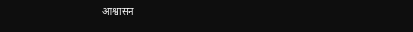आश्वासन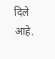दिले आहे.